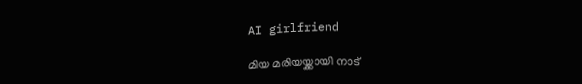AI girlfriend

മിയ മരിയയ്ക്കായി നാട്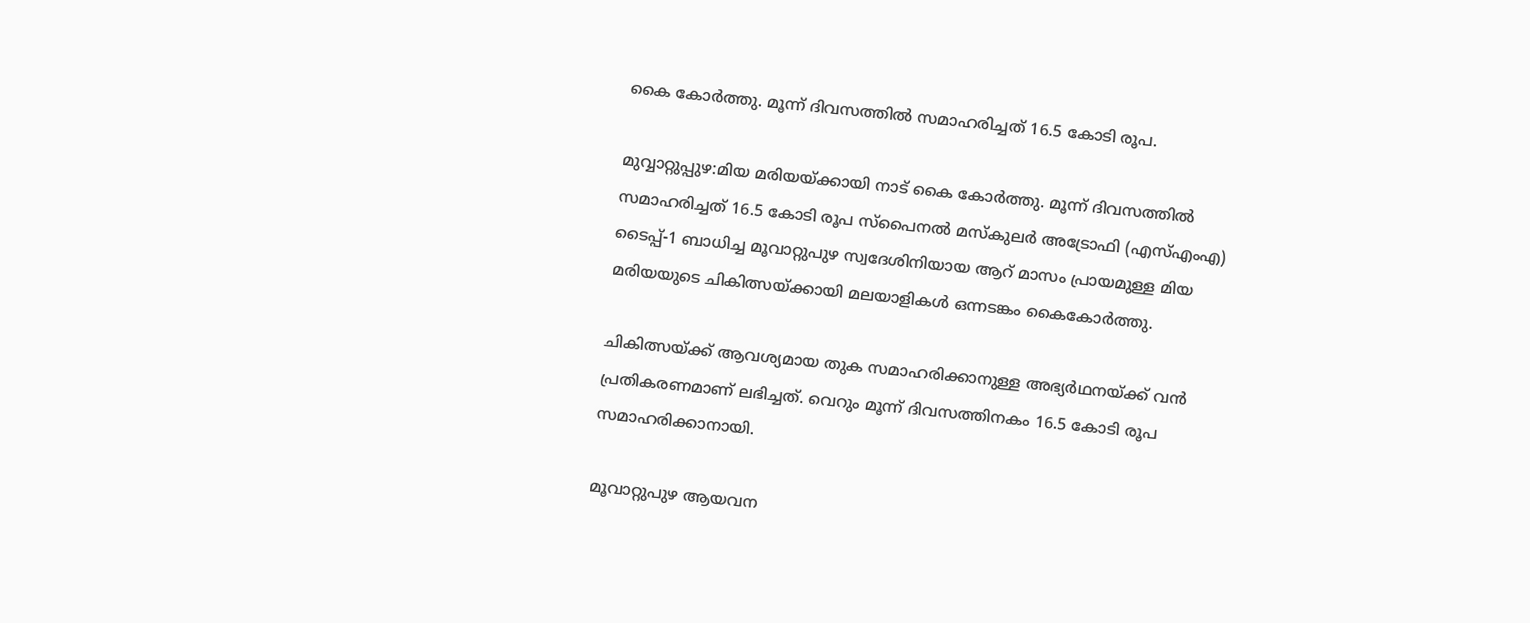കൈ കോർത്തു. മൂന്ന് ദിവസത്തില്‍ സമാഹരിച്ചത് 16.5 കോടി രൂപ.

മുവ്വാറ്റുപ്പുഴ:മിയ മരിയയ്ക്കായി നാട് കൈ കോർത്തു. മൂന്ന് ദിവസത്തില്‍ സമാഹരിച്ചത് 16.5 കോടി രൂപ സ്പൈനല്‍ മസ്കുലർ അട്രോഫി (എസ്‌എംഎ) ടൈപ്പ്-1 ബാധിച്ച മൂവാറ്റുപുഴ സ്വദേശിനിയായ ആറ് മാസം പ്രായമുള്ള മിയ മരിയയുടെ ചികിത്സയ്ക്കായി മലയാളികള്‍ ഒന്നടങ്കം കൈകോർത്തു.

ചികിത്സയ്ക്ക് ആവശ്യമായ തുക സമാഹരിക്കാനുള്ള അഭ്യർഥനയ്ക്ക് വൻ പ്രതികരണമാണ് ലഭിച്ചത്. വെറും മൂന്ന് ദിവസത്തിനകം 16.5 കോടി രൂപ സമാഹരിക്കാനായി.

മൂവാറ്റുപുഴ ആയവന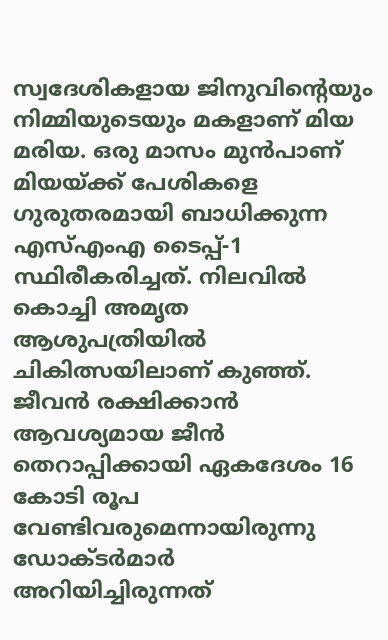സ്വദേശികളായ ജിനുവിന്റെയും നിമ്മിയുടെയും മകളാണ് മിയ മരിയ. ഒരു മാസം മുൻപാണ് മിയയ്ക്ക് പേശികളെ ഗുരുതരമായി ബാധിക്കുന്ന എസ്‌എംഎ ടൈപ്പ്-1 സ്ഥിരീകരിച്ചത്. നിലവില്‍ കൊച്ചി അമൃത ആശുപത്രിയില്‍ ചികിത്സയിലാണ് കുഞ്ഞ്. ജീവൻ രക്ഷിക്കാൻ ആവശ്യമായ ജീൻ തെറാപ്പിക്കായി ഏകദേശം 16 കോടി രൂപ വേണ്ടിവരുമെന്നായിരുന്നു ഡോക്ടർമാർ അറിയിച്ചിരുന്നത്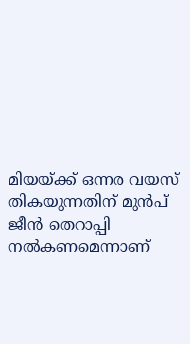മിയയ്ക്ക് ഒന്നര വയസ് തികയുന്നതിന് മുൻപ് ജീൻ തെറാപ്പി നല്‍കണമെന്നാണ്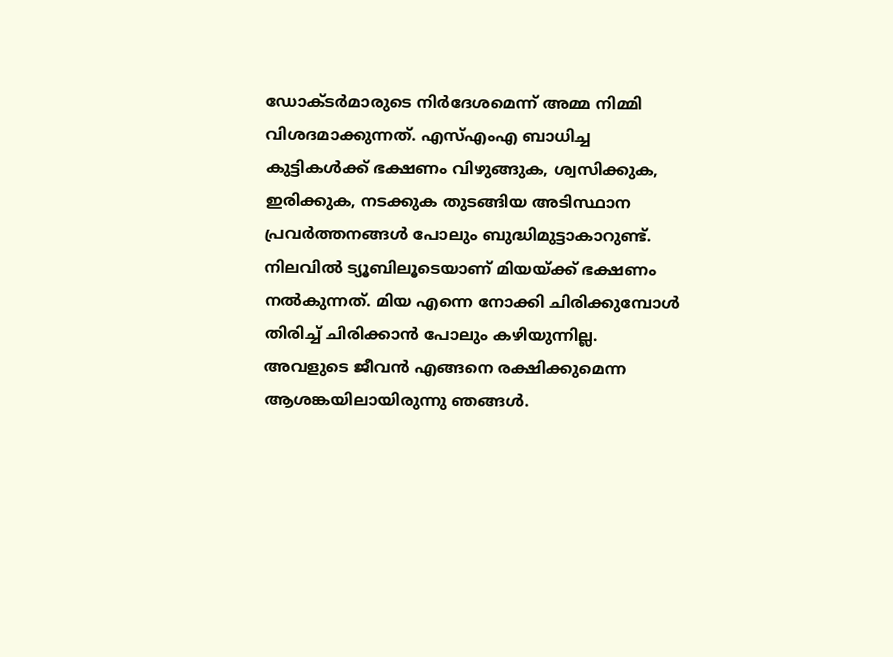ഡോക്ടർമാരുടെ നിർദേശമെന്ന് അമ്മ നിമ്മി വിശദമാക്കുന്നത്. എസ്‌എംഎ ബാധിച്ച കുട്ടികള്‍ക്ക് ഭക്ഷണം വിഴുങ്ങുക, ശ്വസിക്കുക, ഇരിക്കുക, നടക്കുക തുടങ്ങിയ അടിസ്ഥാന പ്രവർത്തനങ്ങള്‍ പോലും ബുദ്ധിമുട്ടാകാറുണ്ട്. നിലവില്‍ ട്യൂബിലൂടെയാണ് മിയയ്ക്ക് ഭക്ഷണം നല്‍കുന്നത്. മിയ എന്നെ നോക്കി ചിരിക്കുമ്പോള്‍ തിരിച്ച്‌ ചിരിക്കാൻ പോലും കഴിയുന്നില്ല. അവളുടെ ജീവൻ എങ്ങനെ രക്ഷിക്കുമെന്ന ആശങ്കയിലായിരുന്നു ഞങ്ങള്‍.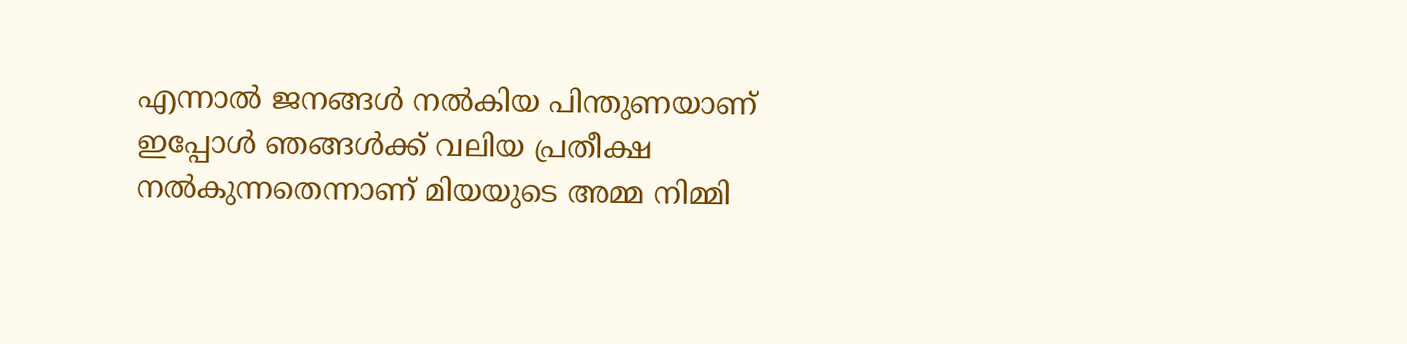എന്നാല്‍ ജനങ്ങള്‍ നല്‍കിയ പിന്തുണയാണ് ഇപ്പോള്‍ ഞങ്ങള്‍ക്ക് വലിയ പ്രതീക്ഷ നല്‍കുന്നതെന്നാണ് മിയയുടെ അമ്മ നിമ്മി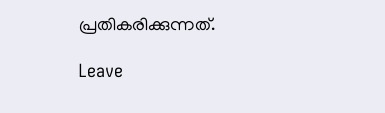പ്രതികരിക്കുന്നത്.

Leave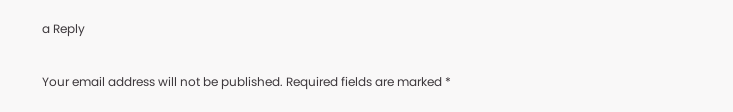a Reply

Your email address will not be published. Required fields are marked *